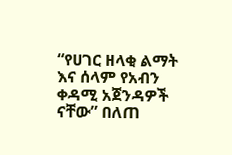“የሀገር ዘላቂ ልማት እና ሰላም የአብን ቀዳሚ አጀንዳዎች ናቸው” በለጠ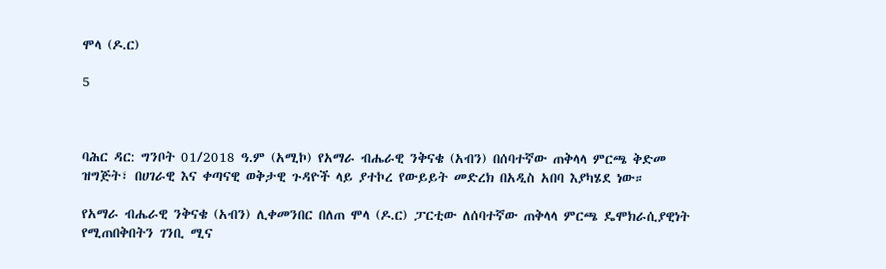ሞላ (ዶ.ር)

5



ባሕር ዳር: ግንቦት 01/2018 ዓ.ም (አሚኮ) የአማራ ብሔራዊ ንቅናቄ (አብን) በሰባተኛው ጠቅላላ ምርጫ ቅድመ ዝግጅት፣ በሀገራዊ እና ቀጣናዊ ወቅታዊ ጉዳዮች ላይ ያተኮረ የውይይት መድረክ በአዲስ አበባ እያካሄደ ነው።

የአማራ ብሔራዊ ንቅናቄ (አብን) ሊቀመንበር በለጠ ሞላ (ዶ.ር) ፓርቲው ለሰባተኛው ጠቅላላ ምርጫ ዴሞክራሲያዊነት የሚጠበቅበትን ገንቢ ሚና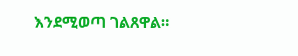እንደሚወጣ ገልጸዋል።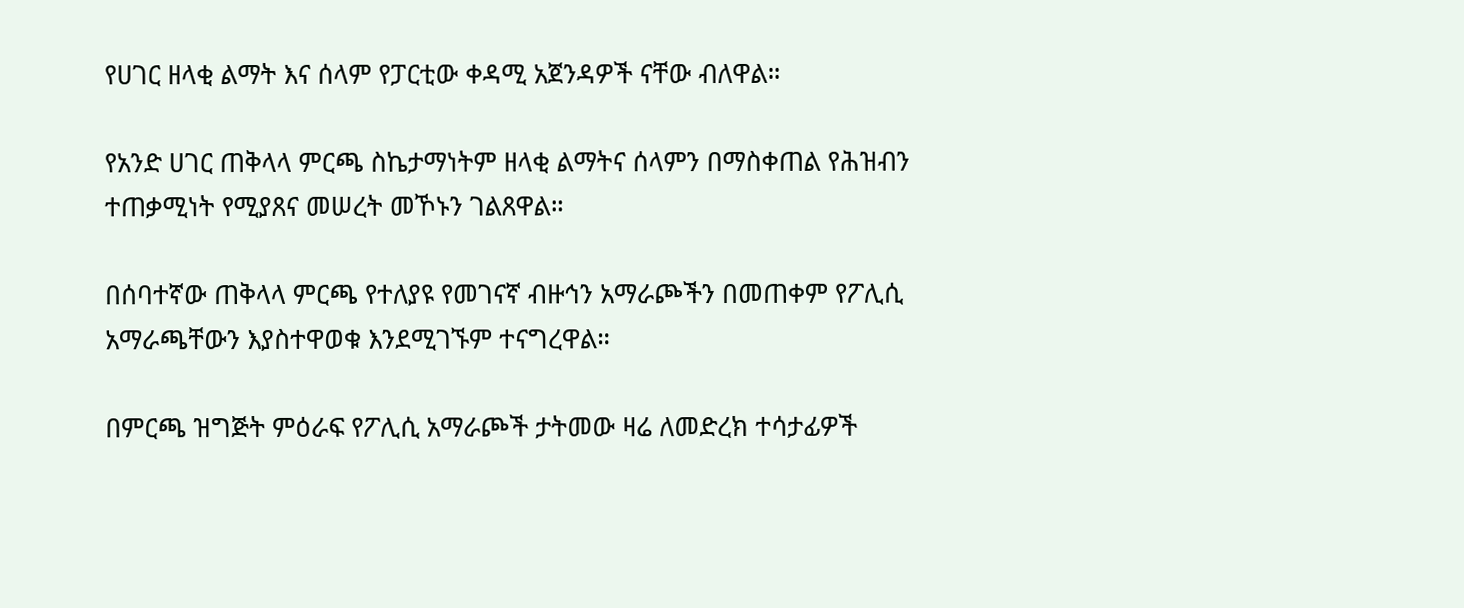የሀገር ዘላቂ ልማት እና ሰላም የፓርቲው ቀዳሚ አጀንዳዎች ናቸው ብለዋል።

የአንድ ሀገር ጠቅላላ ምርጫ ስኬታማነትም ዘላቂ ልማትና ሰላምን በማስቀጠል የሕዝብን ተጠቃሚነት የሚያጸና መሠረት መኾኑን ገልጸዋል።

በሰባተኛው ጠቅላላ ምርጫ የተለያዩ የመገናኛ ብዙኅን አማራጮችን በመጠቀም የፖሊሲ አማራጫቸውን እያስተዋወቁ እንደሚገኙም ተናግረዋል።

በምርጫ ዝግጅት ምዕራፍ የፖሊሲ አማራጮች ታትመው ዛሬ ለመድረክ ተሳታፊዎች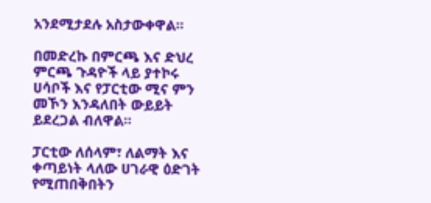አንደሚታደሉ አስታውቀዋል።

በመድረኩ በምርጫ እና ድህረ ምርጫ ጉዳዮች ላይ ያተኮሩ ሀሳቦች እና የፓርቲው ሚና ምን መኾን እንዳለበት ውይይት ይደረጋል ብለዋል።

ፓርቲው ለሰላም፣ ለልማት እና ቀጣይነት ላለው ሀገራዊ ዕድገት የሚጠበቅበትን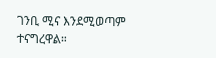ገንቢ ሚና እንደሚወጣም ተናግረዋል።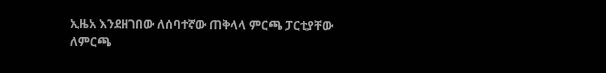ኢዜአ እንደዘገበው ለሰባተኛው ጠቅላላ ምርጫ ፓርቲያቸው ለምርጫ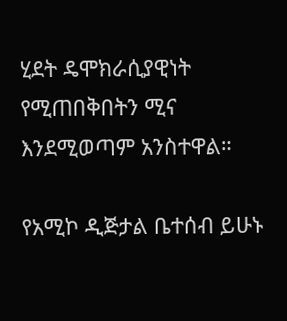ሂደት ዴሞክራሲያዊነት የሚጠበቅበትን ሚና እንደሚወጣም አንስተዋል።

የአሚኮ ዲጅታል ቤተሰብ ይሁኑ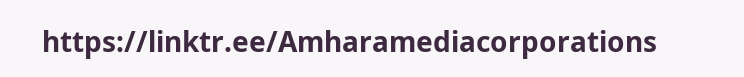https://linktr.ee/Amharamediacorporations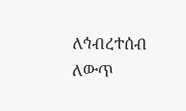ለኅብረተሰብ ለውጥ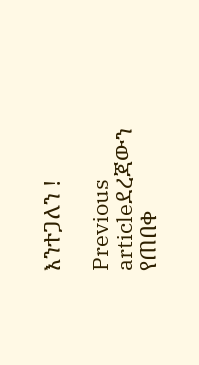እንተጋለን !

Previous articleደረጃውን የጠበቀ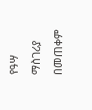የዓሣ ማስገሪያ በመጠቀም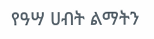የዓሣ ሀብት ልማትን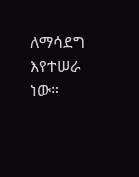ለማሳደግ እየተሠራ ነው።